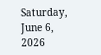Saturday, June 6, 2026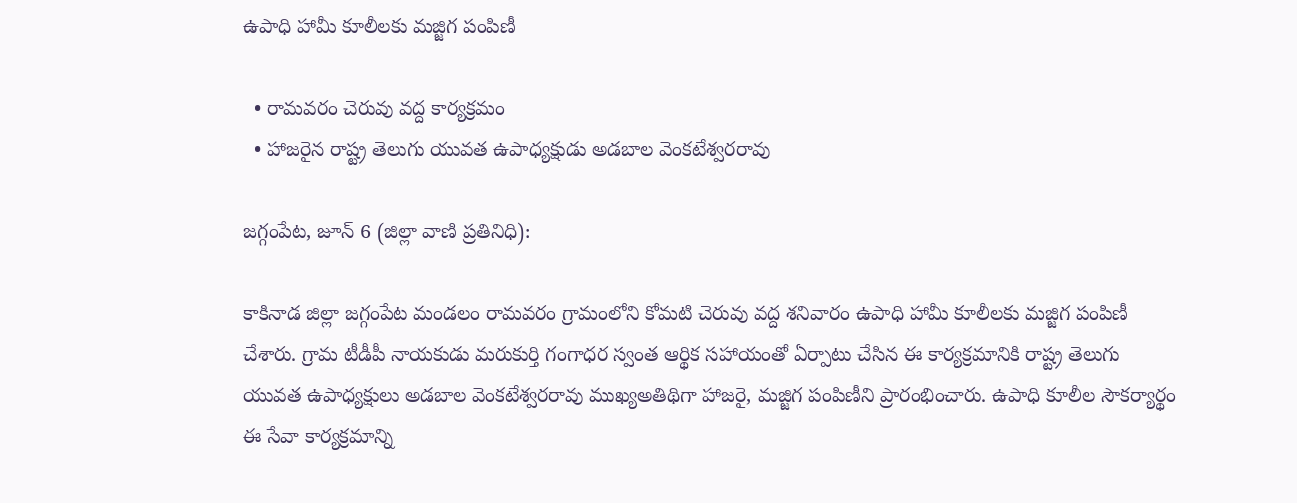ఉపాధి హామీ కూలీలకు మజ్జిగ పంపిణీ

  • రామవరం చెరువు వద్ద కార్యక్రమం
  • హాజరైన రాష్ట్ర తెలుగు యువత ఉపాధ్యక్షుడు అడబాల వెంకటేశ్వరరావు

జగ్గంపేట, జూన్ 6 (జిల్లా వాణి ప్రతినిధి):

కాకినాడ జిల్లా జగ్గంపేట మండలం రామవరం గ్రామంలోని కోమటి చెరువు వద్ద శనివారం ఉపాధి హామీ కూలీలకు మజ్జిగ పంపిణీ చేశారు. గ్రామ టీడీపీ నాయకుడు మరుకుర్తి గంగాధర స్వంత ఆర్థిక సహాయంతో ఏర్పాటు చేసిన ఈ కార్యక్రమానికి రాష్ట్ర తెలుగు యువత ఉపాధ్యక్షులు అడబాల వెంకటేశ్వరరావు ముఖ్యఅతిథిగా హాజరై, మజ్జిగ పంపిణీని ప్రారంభించారు. ఉపాధి కూలీల సౌకర్యార్థం ఈ సేవా కార్యక్రమాన్ని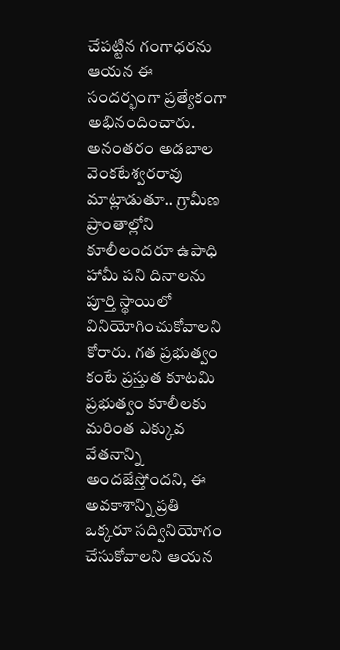చేపట్టిన గంగాధరను ఆయన ఈ సందర్భంగా ప్రత్యేకంగా అభినందించారు. అనంతరం అడబాల వెంకటేశ్వరరావు మాట్లాడుతూ.. గ్రామీణ ప్రాంతాల్లోని కూలీలందరూ ఉపాధి హామీ పని దినాలను పూర్తి స్థాయిలో వినియోగించుకోవాలని కోరారు. గత ప్రభుత్వం కంటే ప్రస్తుత కూటమి ప్రభుత్వం కూలీలకు మరింత ఎక్కువ వేతనాన్ని అందజేస్తోందని, ఈ అవకాశాన్ని ప్రతి ఒక్కరూ సద్వినియోగం చేసుకోవాలని ఆయన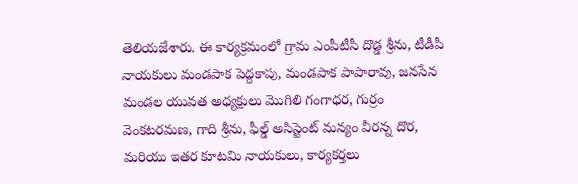తెలియజేశారు. ఈ కార్యక్రమంలో గ్రామ ఎంపీటీసీ దొడ్డ శ్రీను, టీడీపీ నాయకులు మండపాక పెద్దకాపు, మండపాక పాపారావు, జనసేన మండల యువత అధ్యక్షులు మొగిలి గంగాధర, గుర్రం వెంకటరమణ, గాది శ్రీను, ఫీల్డ్ అసిస్టెంట్ మన్యం వీరన్న దొర, మరియు ఇతర కూటమి నాయకులు, కార్యకర్తలు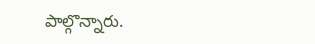పాల్గొన్నారు.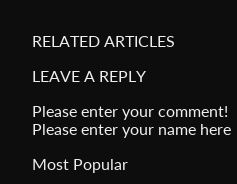RELATED ARTICLES

LEAVE A REPLY

Please enter your comment!
Please enter your name here

Most Popular